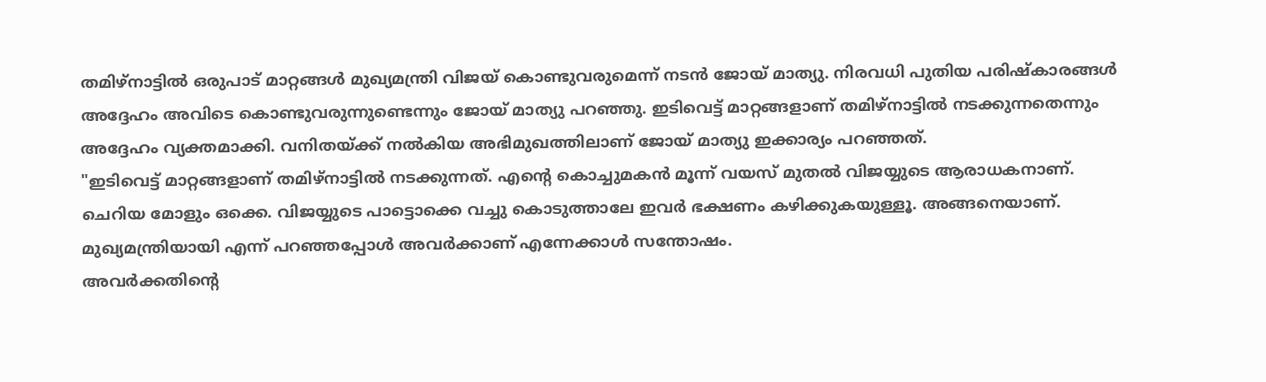തമിഴ്നാട്ടിൽ ഒരുപാട് മാറ്റങ്ങൾ മുഖ്യമന്ത്രി വിജയ് കൊണ്ടുവരുമെന്ന് നടൻ ജോയ് മാത്യു. നിരവധി പുതിയ പരിഷ്കാരങ്ങൾ അദ്ദേഹം അവിടെ കൊണ്ടുവരുന്നുണ്ടെന്നും ജോയ് മാത്യു പറഞ്ഞു. ഇടിവെട്ട് മാറ്റങ്ങളാണ് തമിഴ്നാട്ടിൽ നടക്കുന്നതെന്നും അദ്ദേഹം വ്യക്തമാക്കി. വനിതയ്ക്ക് നൽകിയ അഭിമുഖത്തിലാണ് ജോയ് മാത്യു ഇക്കാര്യം പറഞ്ഞത്.
"ഇടിവെട്ട് മാറ്റങ്ങളാണ് തമിഴ്നാട്ടിൽ നടക്കുന്നത്. എന്റെ കൊച്ചുമകൻ മൂന്ന് വയസ് മുതൽ വിജയ്യുടെ ആരാധകനാണ്. ചെറിയ മോളും ഒക്കെ. വിജയ്യുടെ പാട്ടൊക്കെ വച്ചു കൊടുത്താലേ ഇവർ ഭക്ഷണം കഴിക്കുകയുള്ളൂ. അങ്ങനെയാണ്. മുഖ്യമന്ത്രിയായി എന്ന് പറഞ്ഞപ്പോൾ അവർക്കാണ് എന്നേക്കാൾ സന്തോഷം.
അവർക്കതിന്റെ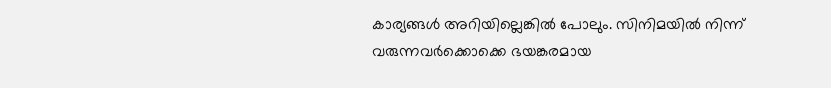കാര്യങ്ങൾ അറിയില്ലെങ്കിൽ പോലും. സിനിമയിൽ നിന്ന് വരുന്നവർക്കൊക്കെ ഭയങ്കരമായ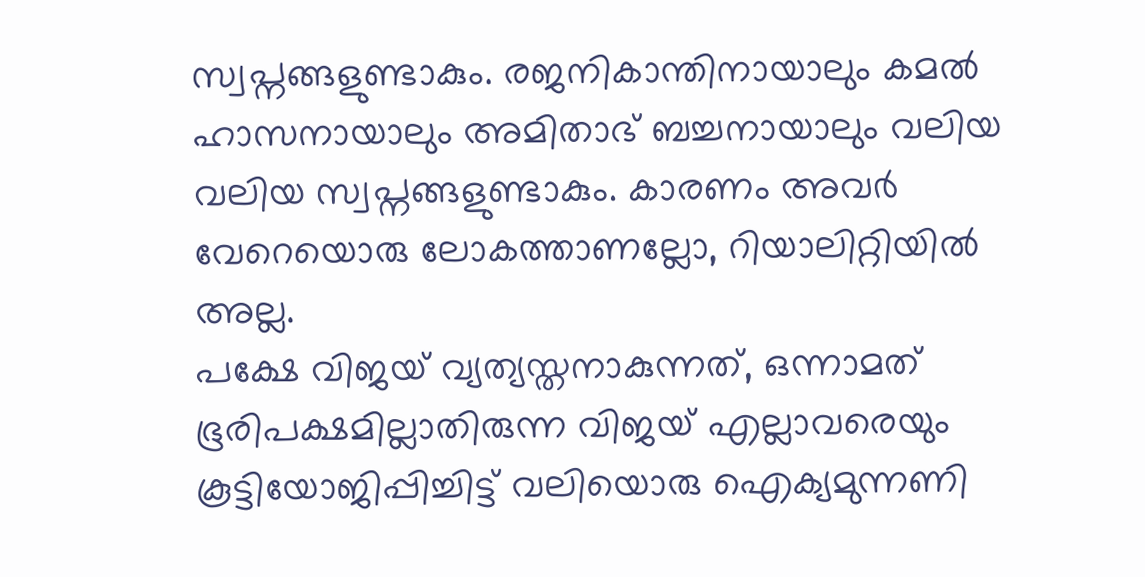സ്വപ്നങ്ങളുണ്ടാകും. രജനികാന്തിനായാലും കമൽ ഹാസനായാലും അമിതാഭ് ബച്ചനായാലും വലിയ വലിയ സ്വപ്നങ്ങളുണ്ടാകും. കാരണം അവർ വേറെയൊരു ലോകത്താണല്ലോ, റിയാലിറ്റിയിൽ അല്ല.
പക്ഷേ വിജയ് വ്യത്യസ്തനാകുന്നത്, ഒന്നാമത് ഭൂരിപക്ഷമില്ലാതിരുന്ന വിജയ് എല്ലാവരെയും കൂട്ടിയോജിപ്പിച്ചിട്ട് വലിയൊരു ഐക്യമുന്നണി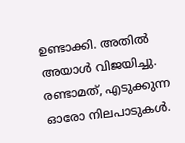ഉണ്ടാക്കി. അതിൽ അയാൾ വിജയിച്ചു. രണ്ടാമത്, എടുക്കുന്ന ഓരോ നിലപാടുകൾ.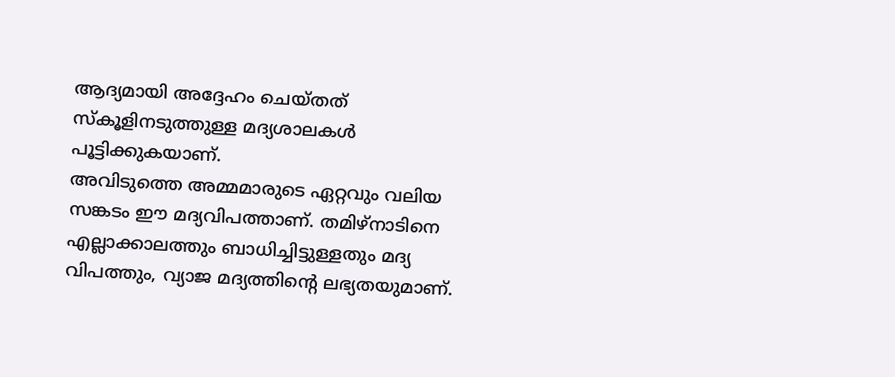ആദ്യമായി അദ്ദേഹം ചെയ്തത് സ്കൂളിനടുത്തുള്ള മദ്യശാലകൾ പൂട്ടിക്കുകയാണ്.
അവിടുത്തെ അമ്മമാരുടെ ഏറ്റവും വലിയ സങ്കടം ഈ മദ്യവിപത്താണ്. തമിഴ്നാടിനെ എല്ലാക്കാലത്തും ബാധിച്ചിട്ടുള്ളതും മദ്യ വിപത്തും, വ്യാജ മദ്യത്തിന്റെ ലഭ്യതയുമാണ്.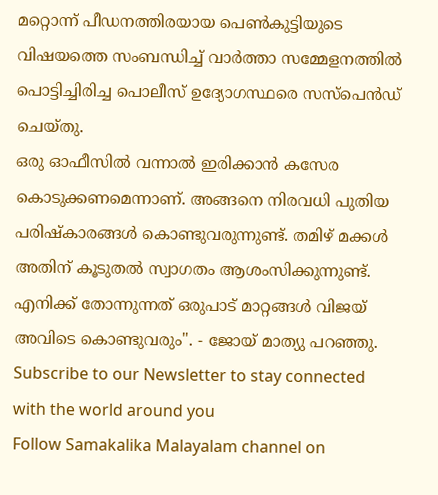മറ്റൊന്ന് പീഡനത്തിരയായ പെൺകുട്ടിയുടെ വിഷയത്തെ സംബന്ധിച്ച് വാർത്താ സമ്മേളനത്തിൽ പൊട്ടിച്ചിരിച്ച പൊലീസ് ഉദ്യോഗസ്ഥരെ സസ്പെൻഡ് ചെയ്തു.
ഒരു ഓഫീസിൽ വന്നാൽ ഇരിക്കാൻ കസേര കൊടുക്കണമെന്നാണ്. അങ്ങനെ നിരവധി പുതിയ പരിഷ്കാരങ്ങൾ കൊണ്ടുവരുന്നുണ്ട്. തമിഴ് മക്കൾ അതിന് കൂടുതൽ സ്വാഗതം ആശംസിക്കുന്നുണ്ട്. എനിക്ക് തോന്നുന്നത് ഒരുപാട് മാറ്റങ്ങൾ വിജയ് അവിടെ കൊണ്ടുവരും". - ജോയ് മാത്യു പറഞ്ഞു.
Subscribe to our Newsletter to stay connected with the world around you
Follow Samakalika Malayalam channel on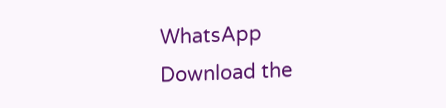WhatsApp
Download the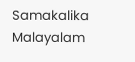Samakalika Malayalam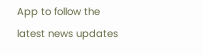App to follow the latest news updates